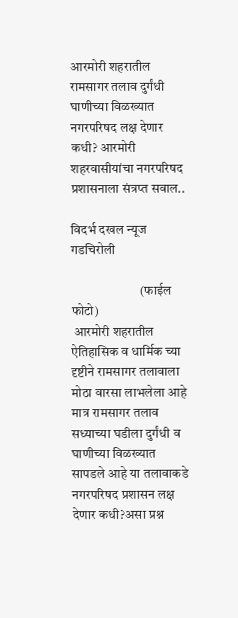आरमोरी शहरातील रामसागर तलाव दुर्गंधी घाणीच्या विळख्यात नगरपरिषद लक्ष देणार कधी? आरमोरी शहरवासीयांचा नगरपरिषद प्रशासनाला संत्रप्त सवाल..

विदर्भ दखल न्यूज
गडचिरोली

                          (फाईल फोटो)
 आरमोरी शहरातील ऐतिहासिक व धार्मिक च्या दृष्टीने रामसागर तलावाला मोठा वारसा लाभलेला आहे मात्र रामसागर तलाव सध्याच्या घडीला दुर्गंधी व घाणीच्या विळख्यात सापडले आहे या तलावाकडे नगरपरिषद प्रशासन लक्ष देणार कधी?असा प्रश्न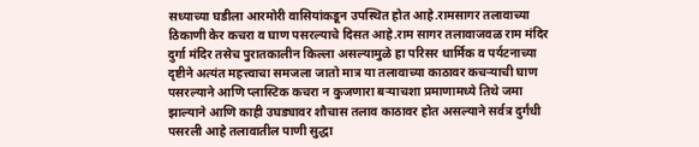सध्याच्या घडीला आरमोरी वासियांकडून उपस्थित होत आहे.रामसागर तलावाच्या ठिकाणी केर कचरा व घाण पसरल्याचे दिसत आहे.राम सागर तलावाजवळ राम मंदिर दुर्गा मंदिर तसेच पुरातकालीन किल्ला असल्यामुळे हा परिसर धार्मिक व पर्यटनाच्या दृष्टीने अत्यंत महत्त्वाचा समजला जातो मात्र या तलावाच्या काठावर कचऱ्याची घाण पसरल्याने आणि प्लास्टिक कचरा न कुजणारा बऱ्याचशा प्रमाणामध्ये तिथे जमा झाल्याने आणि काही उघड्यावर शौचास तलाव काठावर होत असल्याने सर्वत्र दुर्गंधी पसरली आहे तलावातील पाणी सुद्धा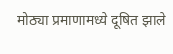मोठ्या प्रमाणामध्ये दूषित झाले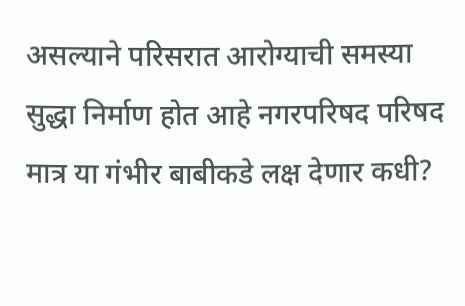असल्याने परिसरात आरोग्याची समस्या सुद्धा निर्माण होत आहे नगरपरिषद परिषद मात्र या गंभीर बाबीकडे लक्ष देणार कधी?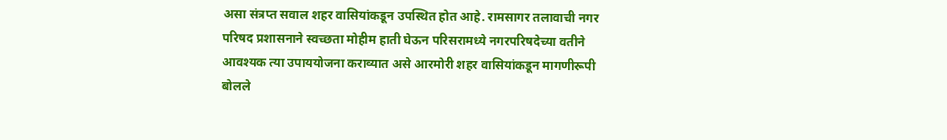असा संत्रप्त सवाल शहर वासियांकडून उपस्थित होत आहे. रामसागर तलावाची नगर परिषद प्रशासनाने स्वच्छता मोहीम हाती घेऊन परिसरामध्ये नगरपरिषदेच्या वतीने आवश्यक त्या उपाययोजना कराव्यात असे आरमोरी शहर वासियांकडून मागणीरूपी बोलले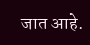जात आहे.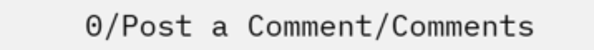0/Post a Comment/Comments